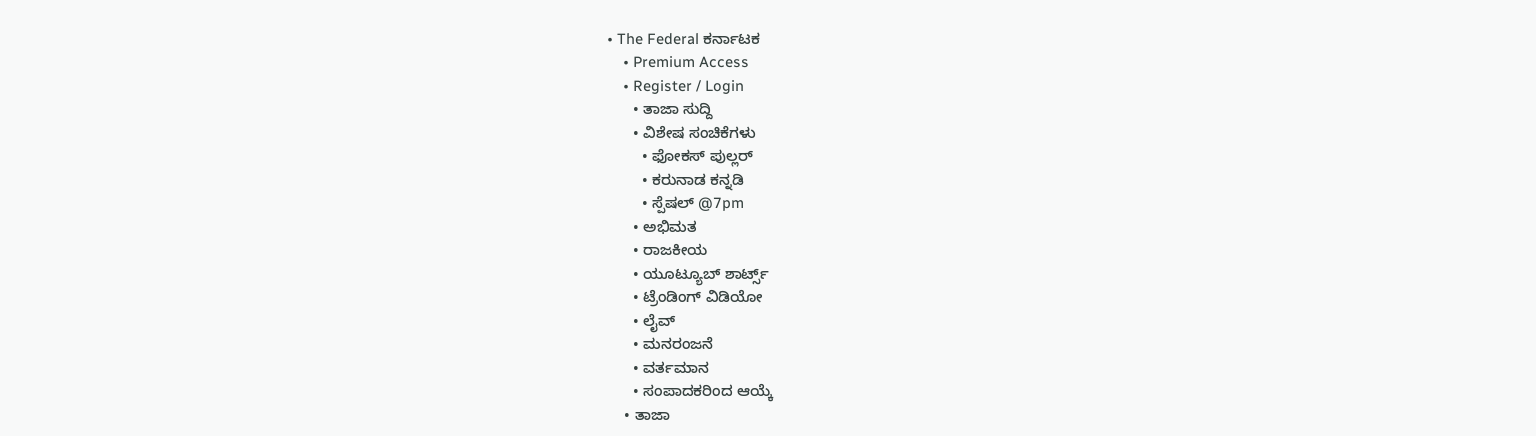• The Federal ಕರ್ನಾಟಕ
    • Premium Access
    • Register / Login
      • ತಾಜಾ ಸುದ್ದಿ
      • ವಿಶೇಷ ಸಂಚಿಕೆಗಳು
        • ಫೋಕಸ್‌ ಪುಲ್ಲರ್‌
        • ಕರುನಾಡ ಕನ್ನಡಿ
        • ಸ್ಪೆಷಲ್‌ @7pm
      • ಅಭಿಮತ
      • ರಾಜಕೀಯ
      • ಯೂಟ್ಯೂಬ್‌ ಶಾರ್ಟ್ಸ್‌
      • ಟ್ರೆಂಡಿಂಗ್‌ ವಿಡಿಯೋ
      • ಲೈವ್‌
      • ಮನರಂಜನೆ
      • ವರ್ತಮಾನ
      • ಸಂಪಾದಕರಿಂದ ಆಯ್ಕೆ
    • ತಾಜಾ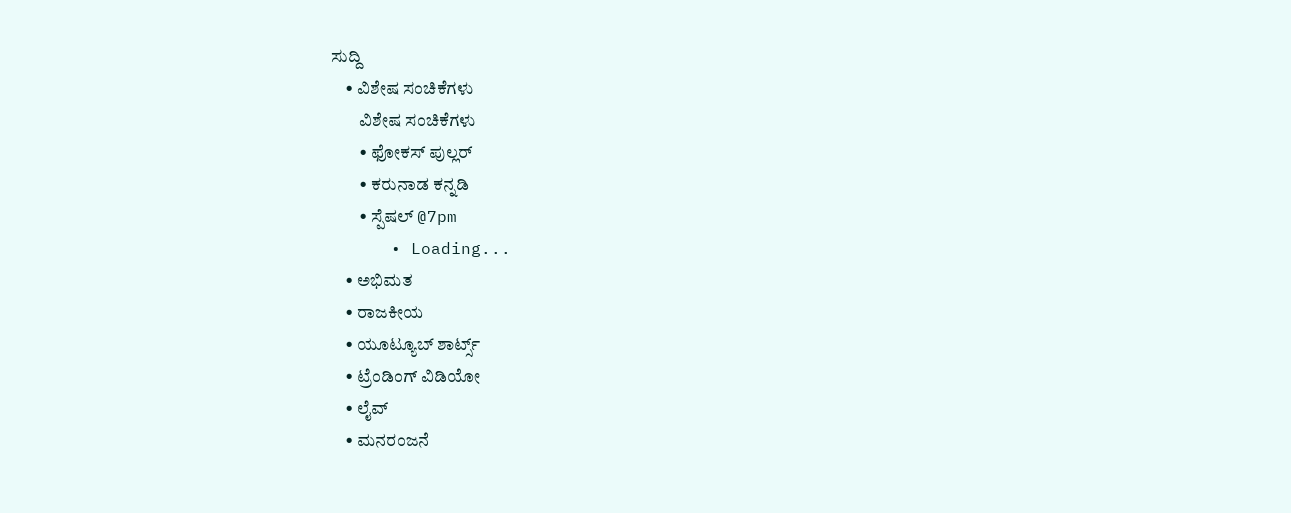ಸುದ್ದಿ
    • ವಿಶೇಷ ಸಂಚಿಕೆಗಳು
        ವಿಶೇಷ ಸಂಚಿಕೆಗಳು
        • ಫೋಕಸ್‌ ಪುಲ್ಲರ್‌
        • ಕರುನಾಡ ಕನ್ನಡಿ
        • ಸ್ಪೆಷಲ್‌ @7pm
      • Loading...
    • ಅಭಿಮತ
    • ರಾಜಕೀಯ
    • ಯೂಟ್ಯೂಬ್‌ ಶಾರ್ಟ್ಸ್‌
    • ಟ್ರೆಂಡಿಂಗ್‌ ವಿಡಿಯೋ
    • ಲೈವ್‌
    • ಮನರಂಜನೆ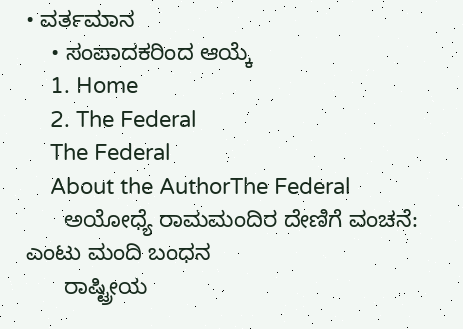• ವರ್ತಮಾನ
    • ಸಂಪಾದಕರಿಂದ ಆಯ್ಕೆ
    1. Home
    2. The Federal
    The Federal
    About the AuthorThe Federal
      ಅಯೋಧ್ಯೆ ರಾಮಮಂದಿರ ದೇಣಿಗೆ ವಂಚನೆ: ಎಂಟು ಮಂದಿ ಬಂಧನ
      ರಾಷ್ಟ್ರೀಯ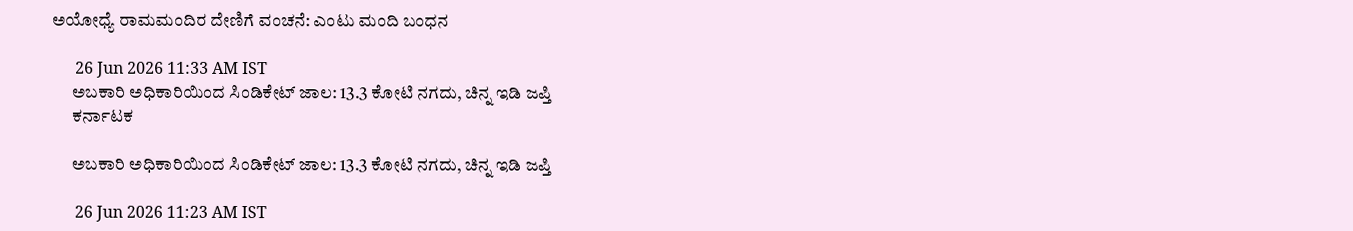ಅಯೋಧ್ಯೆ ರಾಮಮಂದಿರ ದೇಣಿಗೆ ವಂಚನೆ: ಎಂಟು ಮಂದಿ ಬಂಧನ

      26 Jun 2026 11:33 AM IST
      ಅಬಕಾರಿ ಅಧಿಕಾರಿಯಿಂದ ಸಿಂಡಿಕೇಟ್ ಜಾಲ: 13.3 ಕೋಟಿ ನಗದು, ಚಿನ್ನ ಇಡಿ ಜಪ್ತಿ
      ಕರ್ನಾಟಕ

      ಅಬಕಾರಿ ಅಧಿಕಾರಿಯಿಂದ ಸಿಂಡಿಕೇಟ್ ಜಾಲ: 13.3 ಕೋಟಿ ನಗದು, ಚಿನ್ನ ಇಡಿ ಜಪ್ತಿ

      26 Jun 2026 11:23 AM IST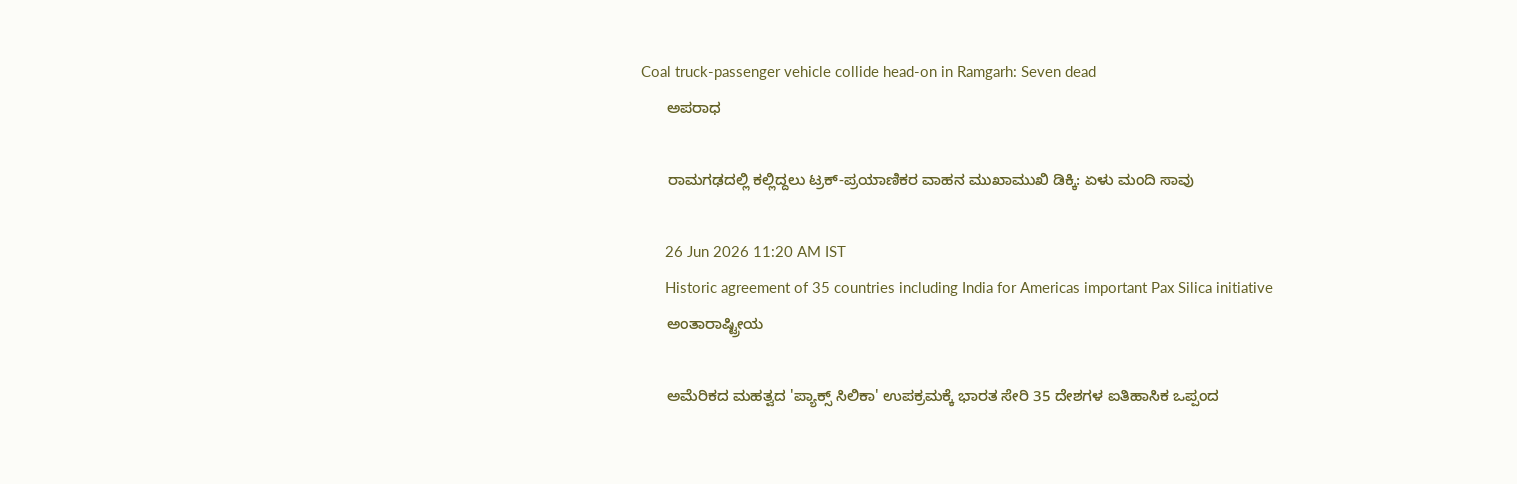Coal truck-passenger vehicle collide head-on in Ramgarh: Seven dead
      ಅಪರಾಧ

      ರಾಮಗಢದಲ್ಲಿ ಕಲ್ಲಿದ್ದಲು ಟ್ರಕ್-ಪ್ರಯಾಣಿಕರ ವಾಹನ ಮುಖಾಮುಖಿ ಡಿಕ್ಕಿ: ಏಳು ಮಂದಿ ಸಾವು

      26 Jun 2026 11:20 AM IST
      Historic agreement of 35 countries including India for Americas important Pax Silica initiative
      ಅಂತಾರಾಷ್ಟ್ರೀಯ

      ಅಮೆರಿಕದ ಮಹತ್ವದ 'ಪ್ಯಾಕ್ಸ್ ಸಿಲಿಕಾ' ಉಪಕ್ರಮಕ್ಕೆ ಭಾರತ ಸೇರಿ 35 ದೇಶಗಳ ಐತಿಹಾಸಿಕ ಒಪ್ಪಂದ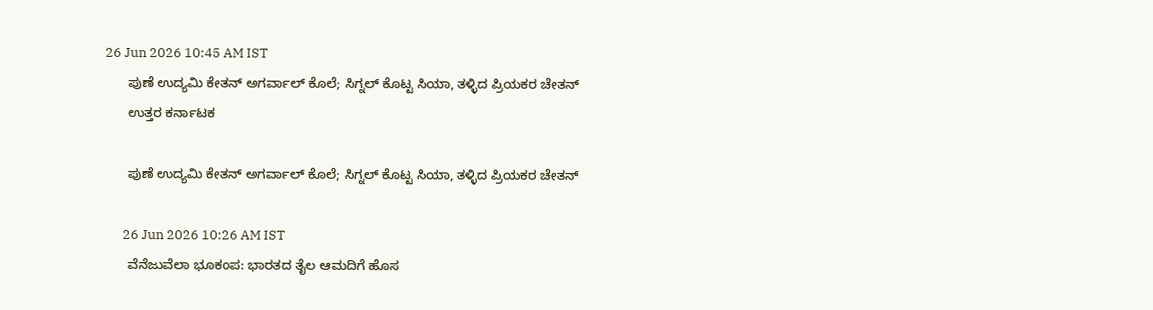26 Jun 2026 10:45 AM IST
      ಪುಣೆ ಉದ್ಯಮಿ ಕೇತನ್ ಅಗರ್ವಾಲ್ ಕೊಲೆ; ಸಿಗ್ನಲ್ ಕೊಟ್ಟ ಸಿಯಾ, ತಳ್ಳಿದ ಪ್ರಿಯಕರ ಚೇತನ್
      ಉತ್ತರ ಕರ್ನಾಟಕ

      ಪುಣೆ ಉದ್ಯಮಿ ಕೇತನ್ ಅಗರ್ವಾಲ್ ಕೊಲೆ; ಸಿಗ್ನಲ್ ಕೊಟ್ಟ ಸಿಯಾ, ತಳ್ಳಿದ ಪ್ರಿಯಕರ ಚೇತನ್

      26 Jun 2026 10:26 AM IST
      ವೆನೆಜುವೆಲಾ ಭೂಕಂಪ: ಭಾರತದ ತೈಲ ಆಮದಿಗೆ ಹೊಸ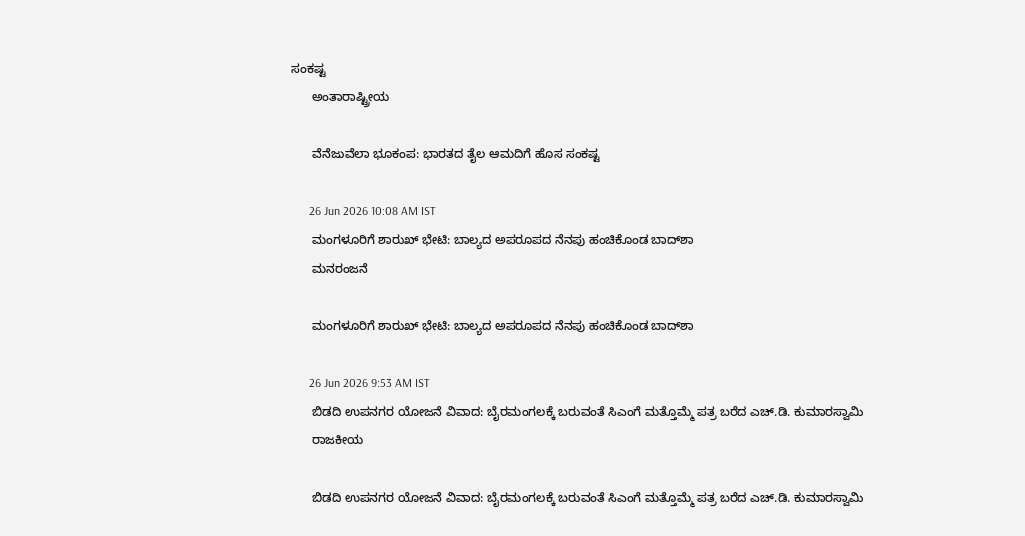ಸಂಕಷ್ಟ
      ಅಂತಾರಾಷ್ಟ್ರೀಯ

      ವೆನೆಜುವೆಲಾ ಭೂಕಂಪ: ಭಾರತದ ತೈಲ ಆಮದಿಗೆ ಹೊಸ ಸಂಕಷ್ಟ

      26 Jun 2026 10:08 AM IST
      ಮಂಗಳೂರಿಗೆ ಶಾರುಖ್ ಭೇಟಿ: ಬಾಲ್ಯದ ಅಪರೂಪದ ನೆನಪು ಹಂಚಿಕೊಂಡ ಬಾದ್‌ಶಾ
      ಮನರಂಜನೆ

      ಮಂಗಳೂರಿಗೆ ಶಾರುಖ್ ಭೇಟಿ: ಬಾಲ್ಯದ ಅಪರೂಪದ ನೆನಪು ಹಂಚಿಕೊಂಡ ಬಾದ್‌ಶಾ

      26 Jun 2026 9:53 AM IST
      ಬಿಡದಿ ಉಪನಗರ ಯೋಜನೆ ವಿವಾದ: ಬೈರಮಂಗಲಕ್ಕೆ ಬರುವಂತೆ ಸಿಎಂಗೆ ಮತ್ತೊಮ್ಮೆ ಪತ್ರ ಬರೆದ ಎಚ್‌.ಡಿ. ಕುಮಾರಸ್ವಾಮಿ
      ರಾಜಕೀಯ

      ಬಿಡದಿ ಉಪನಗರ ಯೋಜನೆ ವಿವಾದ: ಬೈರಮಂಗಲಕ್ಕೆ ಬರುವಂತೆ ಸಿಎಂಗೆ ಮತ್ತೊಮ್ಮೆ ಪತ್ರ ಬರೆದ ಎಚ್‌.ಡಿ. ಕುಮಾರಸ್ವಾಮಿ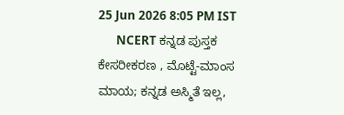25 Jun 2026 8:05 PM IST
      NCERT ಕನ್ನಡ ಪುಸ್ತಕ ಕೇಸರೀಕರಣ , ಮೊಟ್ಟೆ-ಮಾಂಸ ಮಾಯ; ಕನ್ನಡ ಅಸ್ಮಿತೆ ಇಲ್ಲ,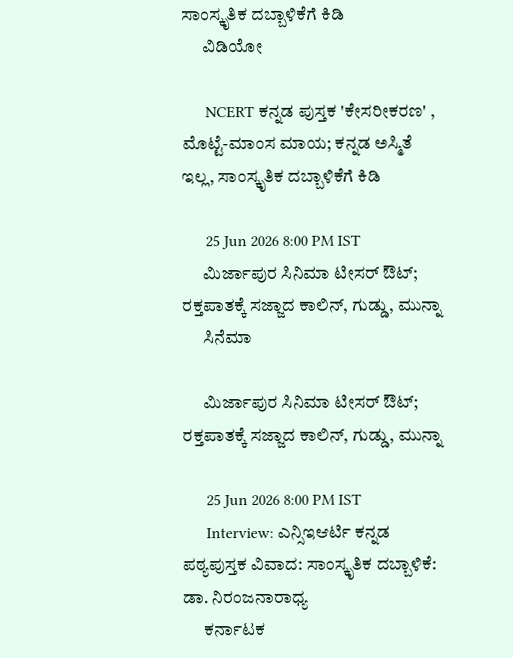ಸಾಂಸ್ಕೃತಿಕ ದಬ್ಬಾಳಿಕೆಗೆ ಕಿಡಿ
      ವಿಡಿಯೋ

      NCERT ಕನ್ನಡ ಪುಸ್ತಕ 'ಕೇಸರೀಕರಣ' , ಮೊಟ್ಟೆ-ಮಾಂಸ ಮಾಯ; ಕನ್ನಡ ಅಸ್ಮಿತೆ ಇಲ್ಲ, ಸಾಂಸ್ಕೃತಿಕ ದಬ್ಬಾಳಿಕೆಗೆ ಕಿಡಿ

      25 Jun 2026 8:00 PM IST
      ಮಿರ್ಜಾಪುರ ಸಿನಿಮಾ ಟೀಸರ್ ಔಟ್; ರಕ್ತಪಾತಕ್ಕೆ ಸಜ್ಜಾದ ಕಾಲಿನ್, ಗುಡ್ಡು, ಮುನ್ನಾ
      ಸಿನೆಮಾ

      ಮಿರ್ಜಾಪುರ ಸಿನಿಮಾ ಟೀಸರ್ ಔಟ್; ರಕ್ತಪಾತಕ್ಕೆ ಸಜ್ಜಾದ ಕಾಲಿನ್, ಗುಡ್ಡು, ಮುನ್ನಾ

      25 Jun 2026 8:00 PM IST
      Interview: ಎನ್ಸಿಇಆರ್ಟಿ ಕನ್ನಡ ಪಠ್ಯಪುಸ್ತಕ ವಿವಾದ: ಸಾಂಸ್ಕೃತಿಕ ದಬ್ಬಾಳಿಕೆ: ಡಾ. ನಿರಂಜನಾರಾಧ್ಯ
      ಕರ್ನಾಟಕ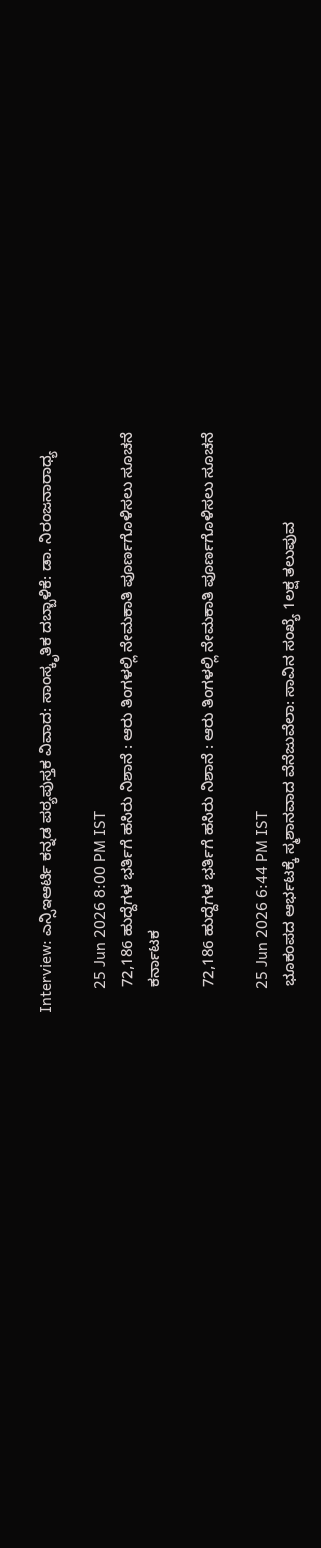Interview: ಎನ್ಸಿಇಆರ್ಟಿ ಕನ್ನಡ ಪಠ್ಯಪುಸ್ತಕ ವಿವಾದ: ಸಾಂಸ್ಕೃತಿಕ ದಬ್ಬಾಳಿಕೆ: ಡಾ. ನಿರಂಜನಾರಾಧ್ಯ

      25 Jun 2026 8:00 PM IST
      72,186 ಹುದ್ದೆಗಳ ಭರ್ತಿಗೆ ಹಸಿರು ನಿಶಾನೆ : ಆರು ತಿಂಗಳಲ್ಲಿ ನೇಮಕಾತಿ ಪೂರ್ಣಗೊಳಿಸಲು ಸೂಚನೆ
      ಕರ್ನಾಟಕ

      72,186 ಹುದ್ದೆಗಳ ಭರ್ತಿಗೆ ಹಸಿರು ನಿಶಾನೆ : ಆರು ತಿಂಗಳಲ್ಲಿ ನೇಮಕಾತಿ ಪೂರ್ಣಗೊಳಿಸಲು ಸೂಚನೆ

      25 Jun 2026 6:44 PM IST
      ಭೂಕಂಪದ ಆರ್ಭಟಕ್ಕೆ ಸ್ಮಶಾನವಾದ ವೆನೆಜುವೆಲಾ: ಸಾವಿನ ಸಂಖ್ಯೆ 1ಲಕ್ಷ ತಲುಪುವ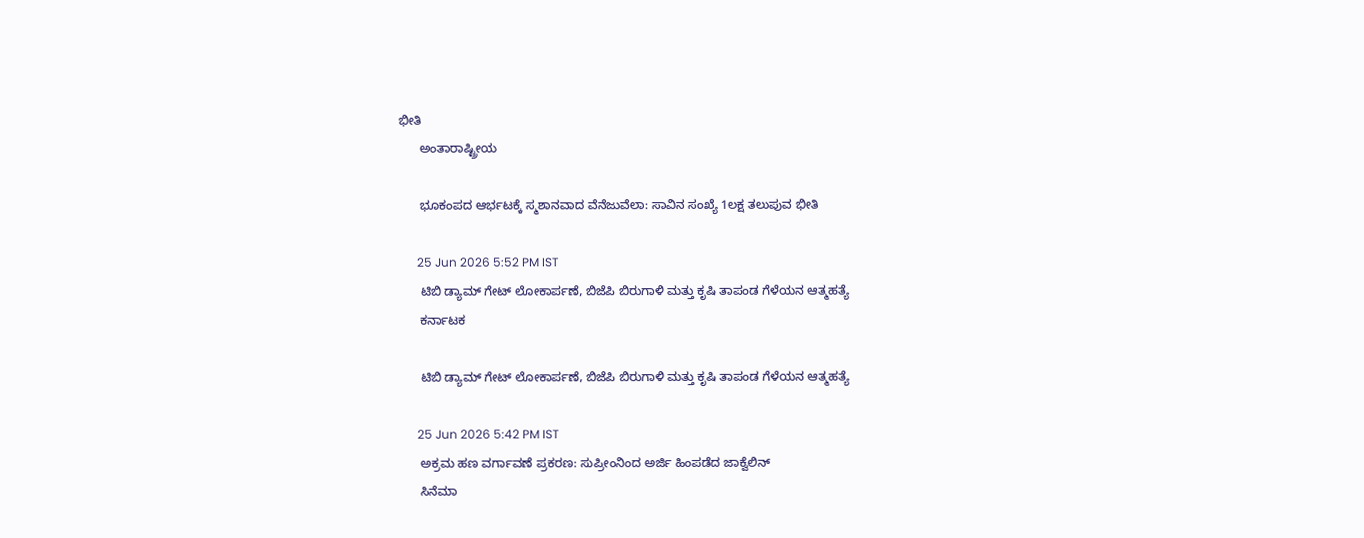ಭೀತಿ
      ಅಂತಾರಾಷ್ಟ್ರೀಯ

      ಭೂಕಂಪದ ಆರ್ಭಟಕ್ಕೆ ಸ್ಮಶಾನವಾದ ವೆನೆಜುವೆಲಾ: ಸಾವಿನ ಸಂಖ್ಯೆ 1ಲಕ್ಷ ತಲುಪುವ ಭೀತಿ

      25 Jun 2026 5:52 PM IST
      ಟಿಬಿ ಡ್ಯಾಮ್ ಗೇಟ್ ಲೋಕಾರ್ಪಣೆ, ಬಿಜೆಪಿ ಬಿರುಗಾಳಿ ಮತ್ತು ಕೃಷಿ ತಾಪಂಡ ಗೆಳೆಯನ ಆತ್ಮಹತ್ಯೆ
      ಕರ್ನಾಟಕ

      ಟಿಬಿ ಡ್ಯಾಮ್ ಗೇಟ್ ಲೋಕಾರ್ಪಣೆ, ಬಿಜೆಪಿ ಬಿರುಗಾಳಿ ಮತ್ತು ಕೃಷಿ ತಾಪಂಡ ಗೆಳೆಯನ ಆತ್ಮಹತ್ಯೆ

      25 Jun 2026 5:42 PM IST
      ಅಕ್ರಮ ಹಣ ವರ್ಗಾವಣೆ ಪ್ರಕರಣ: ಸುಪ್ರೀಂನಿಂದ ಅರ್ಜಿ ಹಿಂಪಡೆದ ಜಾಕ್ವೆಲಿನ್
      ಸಿನೆಮಾ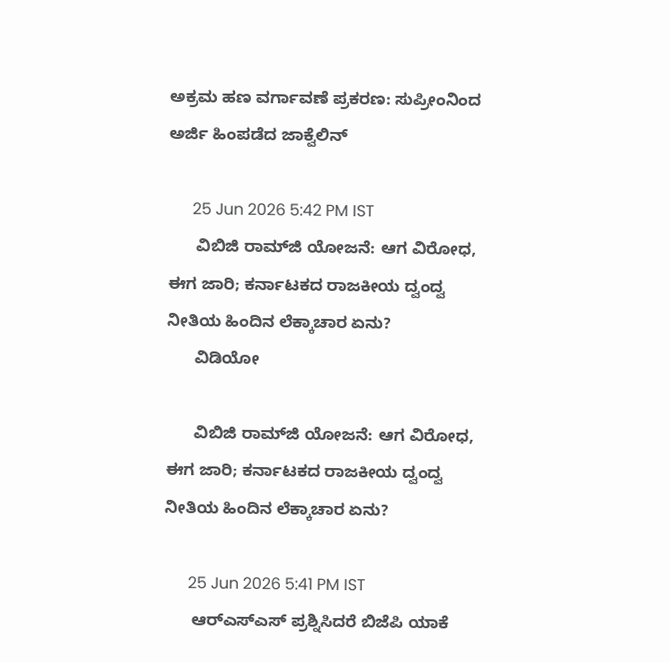ಅಕ್ರಮ ಹಣ ವರ್ಗಾವಣೆ ಪ್ರಕರಣ: ಸುಪ್ರೀಂನಿಂದ ಅರ್ಜಿ ಹಿಂಪಡೆದ ಜಾಕ್ವೆಲಿನ್

      25 Jun 2026 5:42 PM IST
      ವಿಬಿಜಿ ರಾಮ್‌ಜಿ ಯೋಜನೆ: ಆಗ ವಿರೋಧ, ಈಗ ಜಾರಿ; ಕರ್ನಾಟಕದ ರಾಜಕೀಯ ದ್ವಂದ್ವ ನೀತಿಯ ಹಿಂದಿನ ಲೆಕ್ಕಾಚಾರ ಏನು?
      ವಿಡಿಯೋ

      ವಿಬಿಜಿ ರಾಮ್‌ಜಿ ಯೋಜನೆ: ಆಗ ವಿರೋಧ, ಈಗ ಜಾರಿ; ಕರ್ನಾಟಕದ ರಾಜಕೀಯ ದ್ವಂದ್ವ ನೀತಿಯ ಹಿಂದಿನ ಲೆಕ್ಕಾಚಾರ ಏನು?

      25 Jun 2026 5:41 PM IST
      ಆರ್‌ಎಸ್‌ಎಸ್ ಪ್ರಶ್ನಿಸಿದರೆ ಬಿಜೆಪಿ ಯಾಕೆ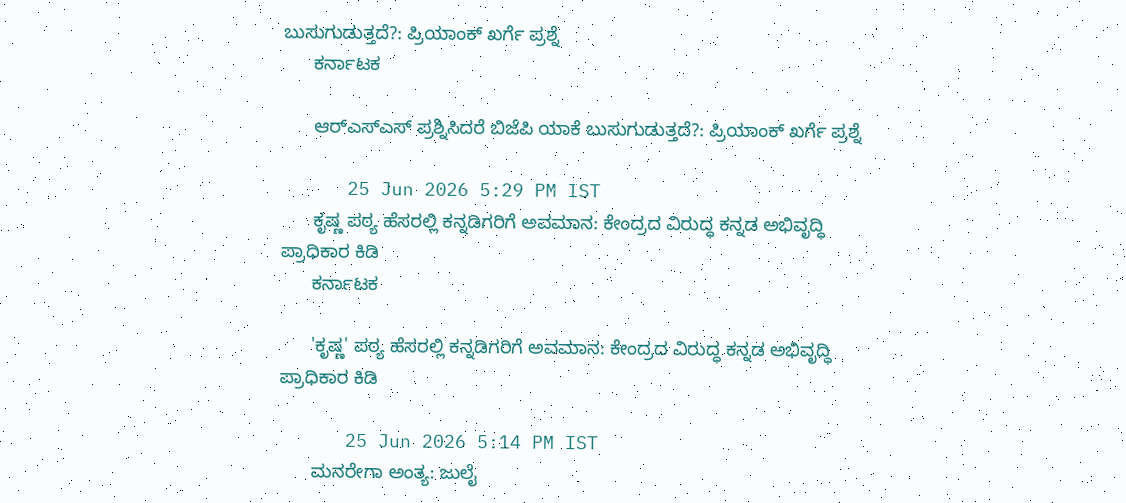ಬುಸುಗುಡುತ್ತದೆ?: ಪ್ರಿಯಾಂಕ್ ಖರ್ಗೆ ಪ್ರಶ್ನೆ
      ಕರ್ನಾಟಕ

      ಆರ್‌ಎಸ್‌ಎಸ್ ಪ್ರಶ್ನಿಸಿದರೆ ಬಿಜೆಪಿ ಯಾಕೆ ಬುಸುಗುಡುತ್ತದೆ?: ಪ್ರಿಯಾಂಕ್ ಖರ್ಗೆ ಪ್ರಶ್ನೆ

      25 Jun 2026 5:29 PM IST
      ಕೃಷ್ಣ ಪಠ್ಯ ಹೆಸರಲ್ಲಿ ಕನ್ನಡಿಗರಿಗೆ ಅವಮಾನ: ಕೇಂದ್ರದ ವಿರುದ್ಧ ಕನ್ನಡ ಅಭಿವೃದ್ಧಿ ಪ್ರಾಧಿಕಾರ ಕಿಡಿ
      ಕರ್ನಾಟಕ

      'ಕೃಷ್ಣ' ಪಠ್ಯ ಹೆಸರಲ್ಲಿ ಕನ್ನಡಿಗರಿಗೆ ಅವಮಾನ: ಕೇಂದ್ರದ ವಿರುದ್ಧ ಕನ್ನಡ ಅಭಿವೃದ್ಧಿ ಪ್ರಾಧಿಕಾರ ಕಿಡಿ

      25 Jun 2026 5:14 PM IST
      ಮನರೇಗಾ ಅಂತ್ಯ: ಜುಲೈ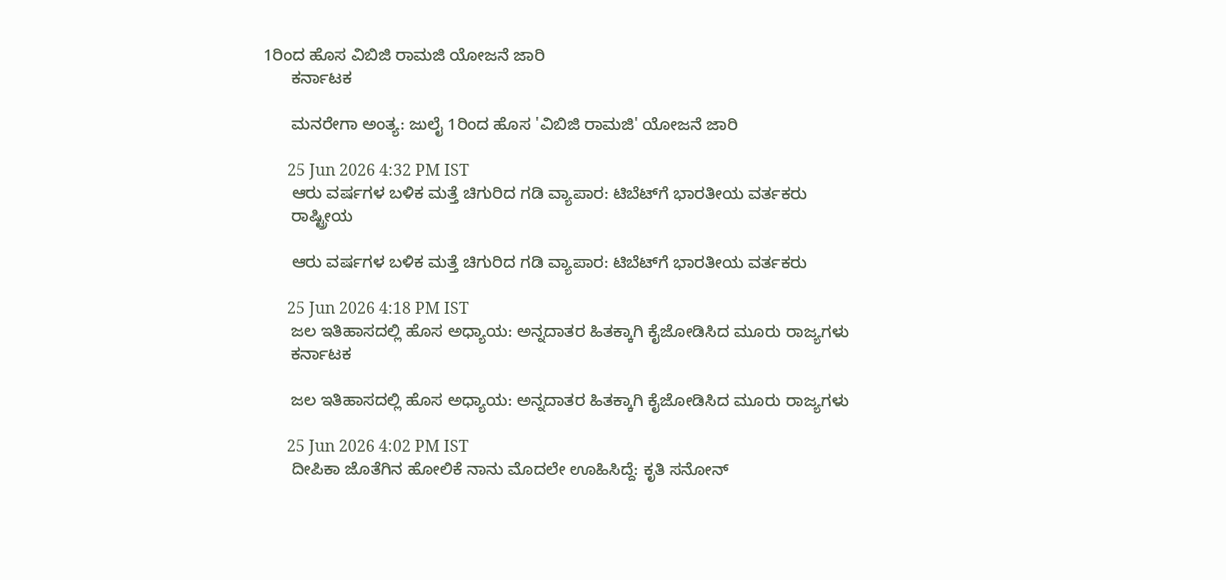1ರಿಂದ ಹೊಸ ವಿಬಿಜಿ ರಾಮಜಿ ಯೋಜನೆ ಜಾರಿ
      ಕರ್ನಾಟಕ

      ಮನರೇಗಾ ಅಂತ್ಯ: ಜುಲೈ 1ರಿಂದ ಹೊಸ 'ವಿಬಿಜಿ ರಾಮಜಿ' ಯೋಜನೆ ಜಾರಿ

      25 Jun 2026 4:32 PM IST
      ಆರು ವರ್ಷಗಳ ಬಳಿಕ ಮತ್ತೆ ಚಿಗುರಿದ ಗಡಿ ವ್ಯಾಪಾರ: ಟಿಬೆಟ್‌ಗೆ ಭಾರತೀಯ ವರ್ತಕರು
      ರಾಷ್ಟ್ರೀಯ

      ಆರು ವರ್ಷಗಳ ಬಳಿಕ ಮತ್ತೆ ಚಿಗುರಿದ ಗಡಿ ವ್ಯಾಪಾರ: ಟಿಬೆಟ್‌ಗೆ ಭಾರತೀಯ ವರ್ತಕರು

      25 Jun 2026 4:18 PM IST
      ಜಲ ಇತಿಹಾಸದಲ್ಲಿ ಹೊಸ ಅಧ್ಯಾಯ: ಅನ್ನದಾತರ ಹಿತಕ್ಕಾಗಿ ಕೈಜೋಡಿಸಿದ ಮೂರು ರಾಜ್ಯಗಳು
      ಕರ್ನಾಟಕ

      ಜಲ ಇತಿಹಾಸದಲ್ಲಿ ಹೊಸ ಅಧ್ಯಾಯ: ಅನ್ನದಾತರ ಹಿತಕ್ಕಾಗಿ ಕೈಜೋಡಿಸಿದ ಮೂರು ರಾಜ್ಯಗಳು

      25 Jun 2026 4:02 PM IST
      ದೀಪಿಕಾ ಜೊತೆಗಿನ ಹೋಲಿಕೆ ನಾನು ಮೊದಲೇ ಊಹಿಸಿದ್ದೆ: ಕೃತಿ ಸನೋನ್‌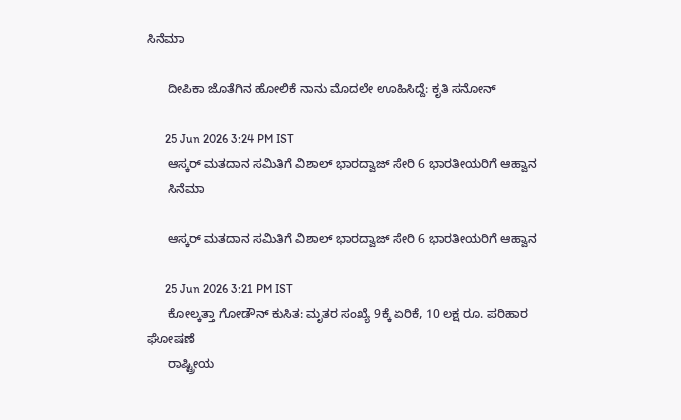ಸಿನೆಮಾ

      ದೀಪಿಕಾ ಜೊತೆಗಿನ ಹೋಲಿಕೆ ನಾನು ಮೊದಲೇ ಊಹಿಸಿದ್ದೆ: ಕೃತಿ ಸನೋನ್‌

      25 Jun 2026 3:24 PM IST
      ಆಸ್ಕರ್ ಮತದಾನ ಸಮಿತಿಗೆ ವಿಶಾಲ್ ಭಾರದ್ವಾಜ್ ಸೇರಿ 6 ಭಾರತೀಯರಿಗೆ ಆಹ್ವಾನ
      ಸಿನೆಮಾ

      ಆಸ್ಕರ್ ಮತದಾನ ಸಮಿತಿಗೆ ವಿಶಾಲ್ ಭಾರದ್ವಾಜ್ ಸೇರಿ 6 ಭಾರತೀಯರಿಗೆ ಆಹ್ವಾನ

      25 Jun 2026 3:21 PM IST
      ಕೋಲ್ಕತ್ತಾ ಗೋಡೌನ್ ಕುಸಿತ: ಮೃತರ ಸಂಖ್ಯೆ 9ಕ್ಕೆ ಏರಿಕೆ, 10 ಲಕ್ಷ ರೂ. ಪರಿಹಾರ ಘೋಷಣೆ
      ರಾಷ್ಟ್ರೀಯ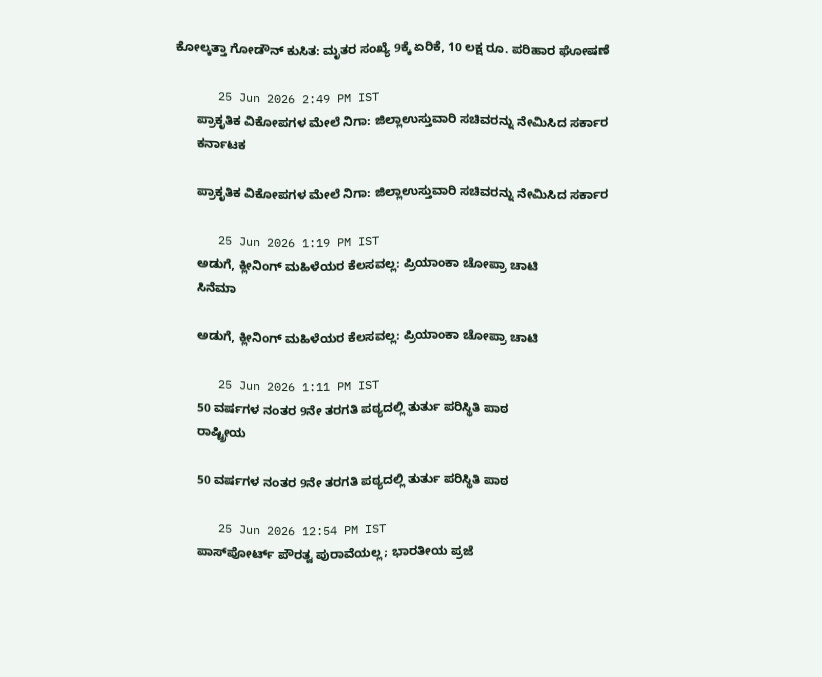ಕೋಲ್ಕತ್ತಾ ಗೋಡೌನ್ ಕುಸಿತ: ಮೃತರ ಸಂಖ್ಯೆ 9ಕ್ಕೆ ಏರಿಕೆ, 10 ಲಕ್ಷ ರೂ. ಪರಿಹಾರ ಘೋಷಣೆ

      25 Jun 2026 2:49 PM IST
      ಪ್ರಾಕೃತಿಕ ವಿಕೋಪಗಳ ಮೇಲೆ ನಿಗಾ: ಜಿಲ್ಲಾಉಸ್ತುವಾರಿ ಸಚಿವರನ್ನು ನೇಮಿಸಿದ ಸರ್ಕಾರ
      ಕರ್ನಾಟಕ

      ಪ್ರಾಕೃತಿಕ ವಿಕೋಪಗಳ ಮೇಲೆ ನಿಗಾ: ಜಿಲ್ಲಾಉಸ್ತುವಾರಿ ಸಚಿವರನ್ನು ನೇಮಿಸಿದ ಸರ್ಕಾರ

      25 Jun 2026 1:19 PM IST
      ಅಡುಗೆ, ಕ್ಲೀನಿಂಗ್ ಮಹಿಳೆಯರ ಕೆಲಸವಲ್ಲ: ಪ್ರಿಯಾಂಕಾ ಚೋಪ್ರಾ ಚಾಟಿ
      ಸಿನೆಮಾ

      ಅಡುಗೆ, ಕ್ಲೀನಿಂಗ್ ಮಹಿಳೆಯರ ಕೆಲಸವಲ್ಲ: ಪ್ರಿಯಾಂಕಾ ಚೋಪ್ರಾ ಚಾಟಿ

      25 Jun 2026 1:11 PM IST
      50 ವರ್ಷಗಳ ನಂತರ 9ನೇ ತರಗತಿ ಪಠ್ಯದಲ್ಲಿ ತುರ್ತು ಪರಿಸ್ಥಿತಿ ಪಾಠ
      ರಾಷ್ಟ್ರೀಯ

      50 ವರ್ಷಗಳ ನಂತರ 9ನೇ ತರಗತಿ ಪಠ್ಯದಲ್ಲಿ ತುರ್ತು ಪರಿಸ್ಥಿತಿ ಪಾಠ

      25 Jun 2026 12:54 PM IST
      ಪಾಸ್‌ಪೋರ್ಟ್ ಪೌರತ್ವ ಪುರಾವೆಯಲ್ಲ; ಭಾರತೀಯ ಪ್ರಜೆ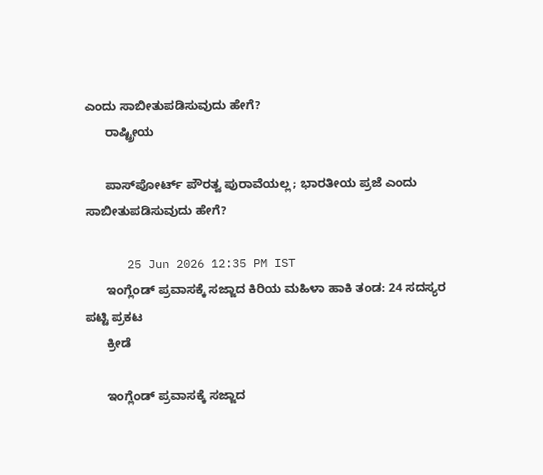ಎಂದು ಸಾಬೀತುಪಡಿಸುವುದು ಹೇಗೆ?
      ರಾಷ್ಟ್ರೀಯ

      ಪಾಸ್‌ಪೋರ್ಟ್ ಪೌರತ್ವ ಪುರಾವೆಯಲ್ಲ; ಭಾರತೀಯ ಪ್ರಜೆ ಎಂದು ಸಾಬೀತುಪಡಿಸುವುದು ಹೇಗೆ?

      25 Jun 2026 12:35 PM IST
      ಇಂಗ್ಲೆಂಡ್‌ ಪ್ರವಾಸಕ್ಕೆ ಸಜ್ಜಾದ ಕಿರಿಯ ಮಹಿಳಾ ಹಾಕಿ ತಂಡ: 24 ಸದಸ್ಯರ ಪಟ್ಟಿ ಪ್ರಕಟ
      ಕ್ರೀಡೆ

      ಇಂಗ್ಲೆಂಡ್‌ ಪ್ರವಾಸಕ್ಕೆ ಸಜ್ಜಾದ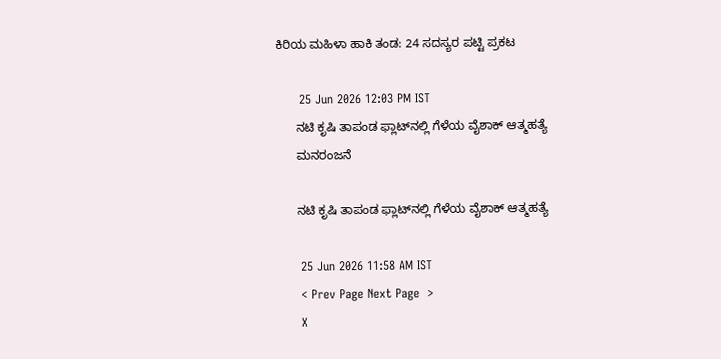ಕಿರಿಯ ಮಹಿಳಾ ಹಾಕಿ ತಂಡ: 24 ಸದಸ್ಯರ ಪಟ್ಟಿ ಪ್ರಕಟ

      25 Jun 2026 12:03 PM IST
      ನಟಿ ಕೃಷಿ ತಾಪಂಡ ಫ್ಲಾಟ್‌ನಲ್ಲಿ ಗೆಳೆಯ ವೈಶಾಕ್ ಆತ್ಮಹತ್ಯೆ
      ಮನರಂಜನೆ

      ನಟಿ ಕೃಷಿ ತಾಪಂಡ ಫ್ಲಾಟ್‌ನಲ್ಲಿ ಗೆಳೆಯ ವೈಶಾಕ್ ಆತ್ಮಹತ್ಯೆ

      25 Jun 2026 11:58 AM IST
      < Prev Page Next Page  >
      X